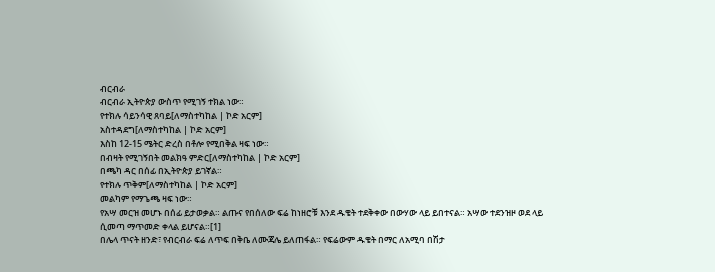ብርብራ
ብርብራ ኢትዮጵያ ውስጥ የሚገኝ ተክል ነው።
የተክሉ ሳይንሳዊ ጸባይ[ለማስተካከል | ኮድ አርም]
አስተዳደግ[ለማስተካከል | ኮድ አርም]
እስከ 12-15 ሜትር ድረስ በቶሎ የሚበቅል ዛፍ ነው።
በብዛት የሚገኝበት መልክዓ ምድር[ለማስተካከል | ኮድ አርም]
በጫካ ዳር በሰፊ በኢትዮጵያ ይገኛል።
የተክሉ ጥቅም[ለማስተካከል | ኮድ አርም]
መልካም የማጌጫ ዛፍ ነው።
የአሣ መርዝ መሆኑ በሰፊ ይታወቃል። ልጡና የበሰለው ፍሬ ከነዘሮቹ እንደ ዱቄት ተደቅቀው በውሃው ላይ ይበተናል። አሣው ተደንዝዞ ወደ ላይ ሲመጣ ማጥመድ ቀላል ይሆናል።[1]
በሌላ ጥናት ዘንድ፣ የብርብራ ፍሬ ለጥፍ በቅቤ ለሙጃሌ ይለጠፋል። የፍሬውም ዱቄት በማር ለአሚባ በሽታ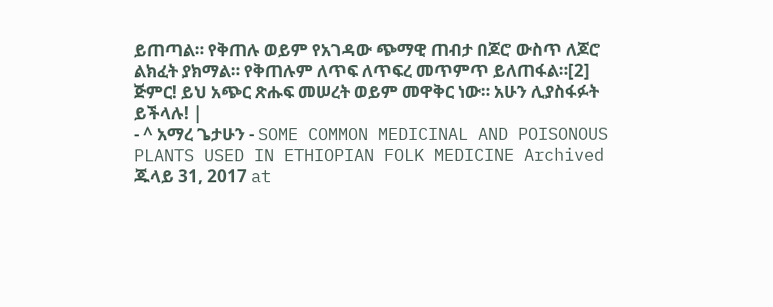ይጠጣል። የቅጠሉ ወይም የአገዳው ጭማዊ ጠብታ በጆሮ ውስጥ ለጆሮ ልክፈት ያክማል። የቅጠሉም ለጥፍ ለጥፍረ መጥምጥ ይለጠፋል።[2]
ጅምር! ይህ አጭር ጽሑፍ መሠረት ወይም መዋቅር ነው። አሁን ሊያስፋፉት ይችላሉ! |
- ^ አማረ ጌታሁን - SOME COMMON MEDICINAL AND POISONOUS PLANTS USED IN ETHIOPIAN FOLK MEDICINE Archived ጁላይ 31, 2017 at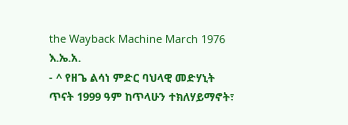the Wayback Machine March 1976 እ.ኤ.አ.
- ^ የዘጌ ልሳነ ምድር ባህላዊ መድሃኒት ጥናት 1999 ዓም ከጥላሁን ተክለሃይማኖት፣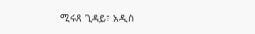ሚሩጸ ጊዳይ፣ አዲስ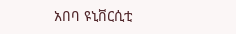አበባ ዩኒቨርሲቲ